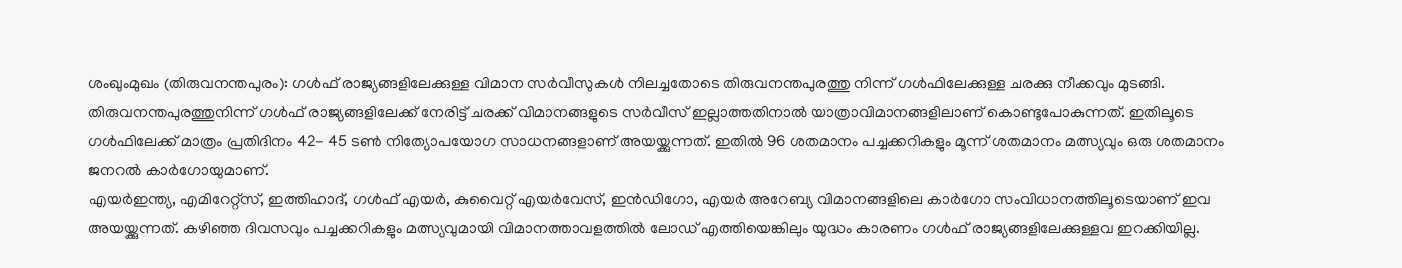ശംഖുംമുഖം (തിരുവനന്തപുരം): ഗൾഫ് രാജ്യങ്ങളിലേക്കുള്ള വിമാന സർവീസുകൾ നിലച്ചതോടെ തിരുവനന്തപുരത്തു നിന്ന് ഗൾഫിലേക്കുള്ള ചരക്കു നീക്കവും മുടങ്ങി. തിരുവനന്തപുരത്തുനിന്ന് ഗൾഫ് രാജ്യങ്ങളിലേക്ക് നേരിട്ട് ചരക്ക് വിമാനങ്ങളുടെ സർവീസ് ഇല്ലാത്തതിനാൽ യാത്രാവിമാനങ്ങളിലാണ് കൊണ്ടുപോകുന്നത്. ഇതിലൂടെ ഗൾഫിലേക്ക് മാത്രം പ്രതിദിനം 42- 45 ടൺ നിത്യോപയോഗ സാധനങ്ങളാണ് അയയ്ക്കുന്നത്. ഇതിൽ 96 ശതമാനം പച്ചക്കറികളും മൂന്ന് ശതമാനം മത്സ്യവും ഒരു ശതമാനം ജനറൽ കാർഗോയുമാണ്.
എയർഇന്ത്യ, എമിറേറ്റ്സ്, ഇത്തിഹാദ്, ഗൾഫ് എയർ, കുവൈറ്റ് എയർവേസ്, ഇൻഡിഗോ, എയർ അറേബ്യ വിമാനങ്ങളിലെ കാർഗോ സംവിധാനത്തിലൂടെയാണ് ഇവ അയയ്ക്കുന്നത്. കഴിഞ്ഞ ദിവസവും പച്ചക്കറികളും മത്സ്യവുമായി വിമാനത്താവളത്തിൽ ലോഡ് എത്തിയെങ്കിലും യുദ്ധം കാരണം ഗൾഫ് രാജ്യങ്ങളിലേക്കുള്ളവ ഇറക്കിയില്ല.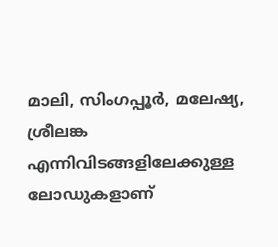മാലി, സിംഗപ്പൂർ, മലേഷ്യ, ശ്രീലങ്ക എന്നിവിടങ്ങളിലേക്കുള്ള ലോഡുകളാണ്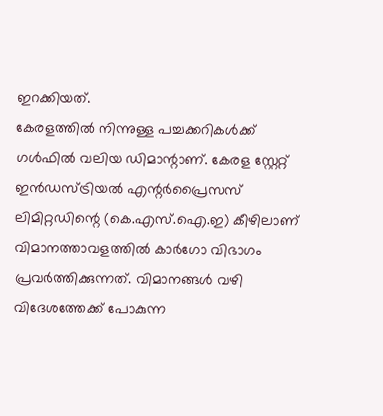ഇറക്കിയത്.
കേരളത്തിൽ നിന്നുള്ള പച്ചക്കറികൾക്ക് ഗൾഫിൽ വലിയ ഡിമാന്റാണ്. കേരള സ്റ്റേറ്റ് ഇൻഡസ്ട്രിയൽ എന്റർപ്രൈസസ് ലിമിറ്റഡിന്റെ (കെ.എസ്.ഐ.ഇ) കീഴിലാണ് വിമാനത്താവളത്തിൽ കാർഗോ വിഭാഗം പ്രവർത്തിക്കുന്നത്. വിമാനങ്ങൾ വഴി വിദേശത്തേക്ക് പോകുന്ന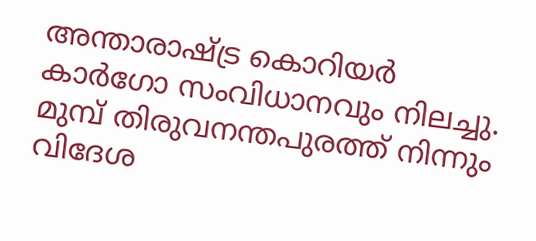അന്താരാഷ്ട്ര കൊറിയർ കാർഗോ സംവിധാനവും നിലച്ചു.
മുമ്പ് തിരുവനന്തപുരത്ത് നിന്നും വിദേശ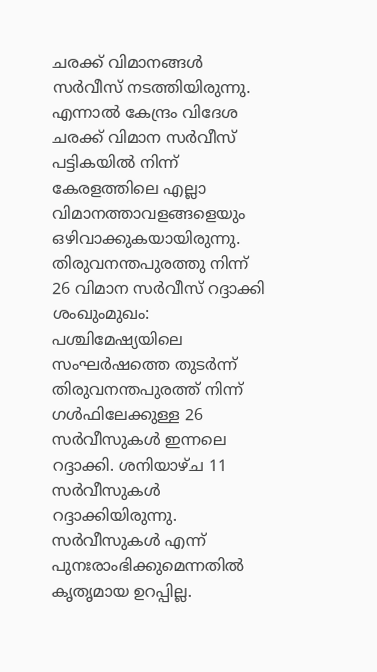ചരക്ക് വിമാനങ്ങൾ സർവീസ് നടത്തിയിരുന്നു. എന്നാൽ കേന്ദ്രം വിദേശ ചരക്ക് വിമാന സർവീസ് പട്ടികയിൽ നിന്ന് കേരളത്തിലെ എല്ലാ വിമാനത്താവളങ്ങളെയും ഒഴിവാക്കുകയായിരുന്നു.
തിരുവനന്തപുരത്തു നിന്ന്
26 വിമാന സർവീസ് റദ്ദാക്കി
ശംഖുംമുഖം: പശ്ചിമേഷ്യയിലെ സംഘർഷത്തെ തുടർന്ന് തിരുവനന്തപുരത്ത് നിന്ന് ഗൾഫിലേക്കുള്ള 26 സർവീസുകൾ ഇന്നലെ റദ്ദാക്കി. ശനിയാഴ്ച 11 സർവീസുകൾ റദ്ദാക്കിയിരുന്നു. സർവീസുകൾ എന്ന് പുനഃരാംഭിക്കുമെന്നതിൽ കൃതൃമായ ഉറപ്പില്ല.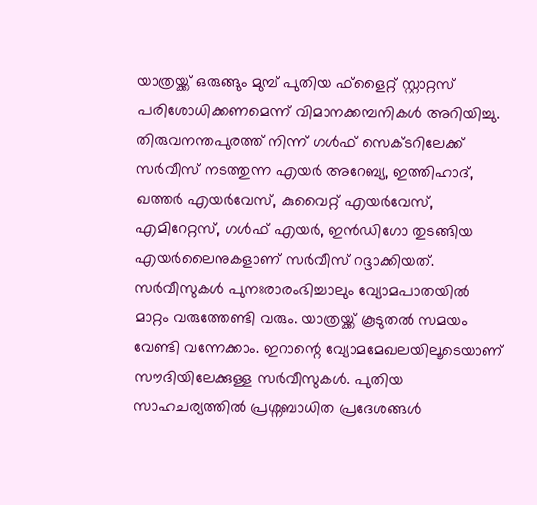യാത്രയ്ക്ക് ഒരുങ്ങും മുമ്പ് പുതിയ ഫ്ളൈറ്റ് സ്റ്റാറ്റസ് പരിശോധിക്കണമെന്ന് വിമാനക്കമ്പനികൾ അറിയിച്ചു.
തിരുവനന്തപുരത്ത് നിന്ന് ഗൾഫ് സെക്ടറിലേക്ക് സർവീസ് നടത്തുന്ന എയർ അറേബ്യ, ഇത്തിഹാദ്, ഖത്തർ എയർവേസ്, കുവൈറ്റ് എയർവേസ്, എമിറേറ്റസ്, ഗൾഫ് എയർ, ഇൻഡിഗോ തുടങ്ങിയ എയർലൈനുകളാണ് സർവീസ് റദ്ദാക്കിയത്. സർവീസുകൾ പുനഃരാരംഭിച്ചാലും വ്യോമപാതയിൽ മാറ്റം വരുത്തേണ്ടി വരും. യാത്രയ്ക്ക് കൂടുതൽ സമയം വേണ്ടി വന്നേക്കാം. ഇറാന്റെ വ്യോമമേഖലയിലൂടെയാണ് സൗദിയിലേക്കുള്ള സർവീസുകൾ. പുതിയ സാഹചര്യത്തിൽ പ്രശ്നബാധിത പ്രദേശങ്ങൾ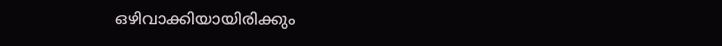ഒഴിവാക്കിയായിരിക്കും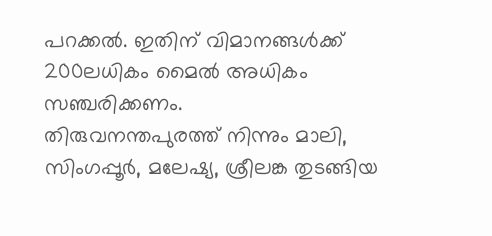പറക്കൽ. ഇതിന് വിമാനങ്ങൾക്ക് 200ലധികം മൈൽ അധികം സഞ്ചരിക്കണം.
തിരുവനന്തപുരത്ത് നിന്നും മാലി, സിംഗപ്പൂർ, മലേഷ്യ, ശ്രീലങ്ക തുടങ്ങിയ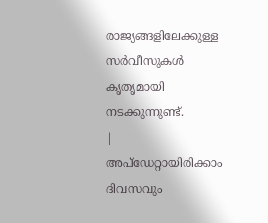രാജ്യങ്ങളിലേക്കുള്ള സർവീസുകൾ കൃതൃമായി നടക്കുന്നുണ്ട്.
|
അപ്ഡേറ്റായിരിക്കാം ദിവസവും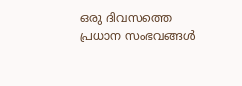ഒരു ദിവസത്തെ പ്രധാന സംഭവങ്ങൾ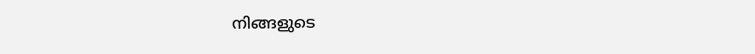നിങ്ങളുടെ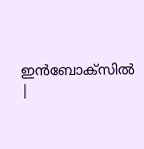ഇൻബോക്സിൽ |